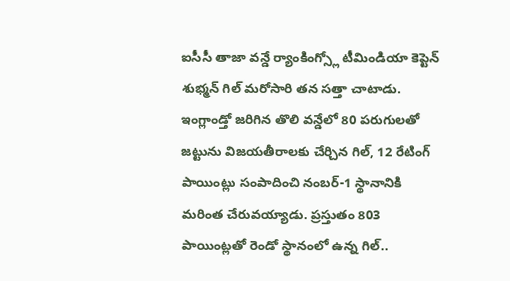ఐసీసీ తాజా వన్డే ర్యాంకింగ్స్లో టీమిండియా కెప్టెన్ శుభ్మన్ గిల్ మరోసారి తన సత్తా చాటాడు. ఇంగ్లాండ్తో జరిగిన తొలి వన్డేలో 80 పరుగులతో జట్టును విజయతీరాలకు చేర్చిన గిల్, 12 రేటింగ్ పాయింట్లు సంపాదించి నంబర్-1 స్థానానికి మరింత చేరువయ్యాడు. ప్రస్తుతం 803 పాయింట్లతో రెండో స్థానంలో ఉన్న గిల్..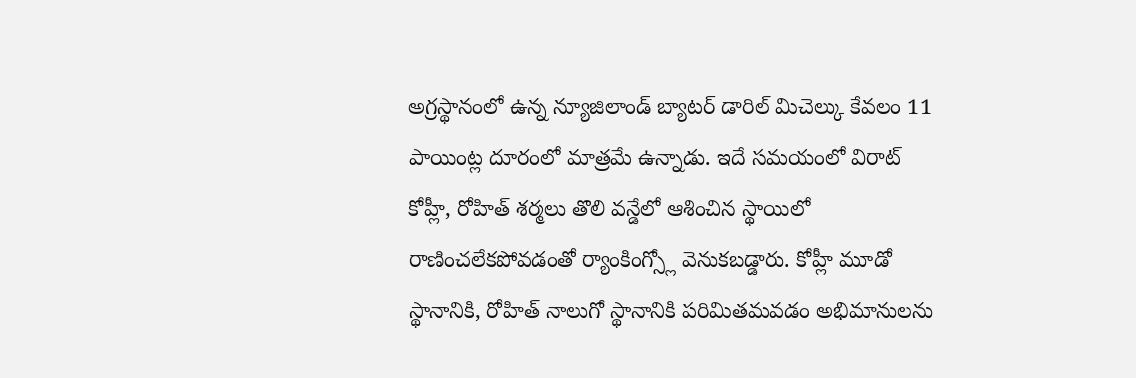అగ్రస్థానంలో ఉన్న న్యూజిలాండ్ బ్యాటర్ డారిల్ మిచెల్కు కేవలం 11 పాయింట్ల దూరంలో మాత్రమే ఉన్నాడు. ఇదే సమయంలో విరాట్ కోహ్లీ, రోహిత్ శర్మలు తొలి వన్డేలో ఆశించిన స్థాయిలో రాణించలేకపోవడంతో ర్యాంకింగ్స్లో వెనుకబడ్డారు. కోహ్లీ మూడో స్థానానికి, రోహిత్ నాలుగో స్థానానికి పరిమితమవడం అభిమానులను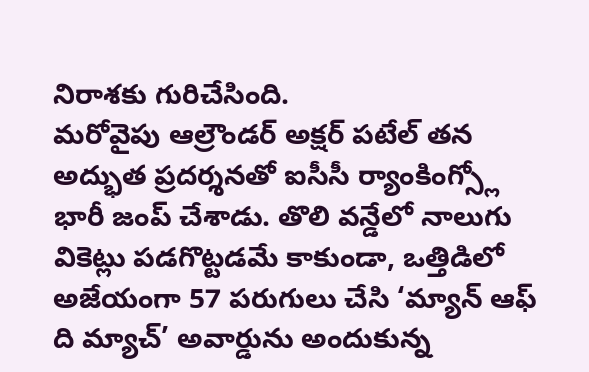నిరాశకు గురిచేసింది.
మరోవైపు ఆల్రౌండర్ అక్షర్ పటేల్ తన అద్భుత ప్రదర్శనతో ఐసీసీ ర్యాంకింగ్స్లో భారీ జంప్ చేశాడు. తొలి వన్డేలో నాలుగు వికెట్లు పడగొట్టడమే కాకుండా, ఒత్తిడిలో అజేయంగా 57 పరుగులు చేసి ‘మ్యాన్ ఆఫ్ ది మ్యాచ్’ అవార్డును అందుకున్న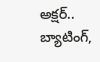అక్షర్.. బ్యాటింగ్,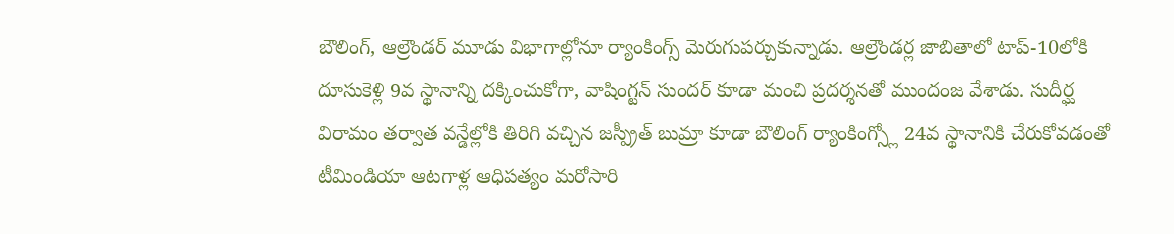బౌలింగ్, ఆల్రౌండర్ మూడు విభాగాల్లోనూ ర్యాంకింగ్స్ మెరుగుపర్చుకున్నాడు. ఆల్రౌండర్ల జాబితాలో టాప్-10లోకి దూసుకెళ్లి 9వ స్థానాన్ని దక్కించుకోగా, వాషింగ్టన్ సుందర్ కూడా మంచి ప్రదర్శనతో ముందంజ వేశాడు. సుదీర్ఘ విరామం తర్వాత వన్డేల్లోకి తిరిగి వచ్చిన జస్ప్రీత్ బుమ్రా కూడా బౌలింగ్ ర్యాంకింగ్స్లో 24వ స్థానానికి చేరుకోవడంతో టీమిండియా ఆటగాళ్ల ఆధిపత్యం మరోసారి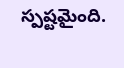స్పష్టమైంది.